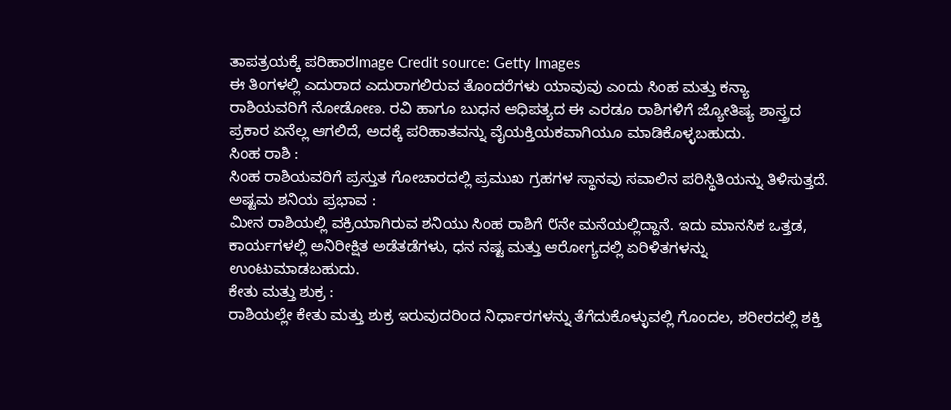ತಾಪತ್ರಯಕ್ಕೆ ಪರಿಹಾರImage Credit source: Getty Images
ಈ ತಿಂಗಳಲ್ಲಿ ಎದುರಾದ ಎದುರಾಗಲಿರುವ ತೊಂದರೆಗಳು ಯಾವುವು ಎಂದು ಸಿಂಹ ಮತ್ತು ಕನ್ಯಾ ರಾಶಿಯವರಿಗೆ ನೋಡೋಣ. ರವಿ ಹಾಗೂ ಬುಧನ ಆಧಿಪತ್ಯದ ಈ ಎರಡೂ ರಾಶಿಗಳಿಗೆ ಜ್ಯೋತಿಷ್ಯ ಶಾಸ್ತ್ರದ ಪ್ರಕಾರ ಏನೆಲ್ಲ ಆಗಲಿದೆ, ಅದಕ್ಕೆ ಪರಿಹಾತವನ್ನು ವೈಯಕ್ತಿಯಕವಾಗಿಯೂ ಮಾಡಿಕೊಳ್ಳಬಹುದು.
ಸಿಂಹ ರಾಶಿ :
ಸಿಂಹ ರಾಶಿಯವರಿಗೆ ಪ್ರಸ್ತುತ ಗೋಚಾರದಲ್ಲಿ ಪ್ರಮುಖ ಗ್ರಹಗಳ ಸ್ಥಾನವು ಸವಾಲಿನ ಪರಿಸ್ಥಿತಿಯನ್ನು ತಿಳಿಸುತ್ತದೆ.
ಅಷ್ಟಮ ಶನಿಯ ಪ್ರಭಾವ :
ಮೀನ ರಾಶಿಯಲ್ಲಿ ವಕ್ರಿಯಾಗಿರುವ ಶನಿಯು ಸಿಂಹ ರಾಶಿಗೆ ೮ನೇ ಮನೆಯಲ್ಲಿದ್ದಾನೆ. ಇದು ಮಾನಸಿಕ ಒತ್ತಡ, ಕಾರ್ಯಗಳಲ್ಲಿ ಅನಿರೀಕ್ಷಿತ ಅಡೆತಡೆಗಳು, ಧನ ನಷ್ಟ ಮತ್ತು ಆರೋಗ್ಯದಲ್ಲಿ ಏರಿಳಿತಗಳನ್ನು ಉಂಟುಮಾಡಬಹುದು.
ಕೇತು ಮತ್ತು ಶುಕ್ರ :
ರಾಶಿಯಲ್ಲೇ ಕೇತು ಮತ್ತು ಶುಕ್ರ ಇರುವುದರಿಂದ ನಿರ್ಧಾರಗಳನ್ನು ತೆಗೆದುಕೊಳ್ಳುವಲ್ಲಿ ಗೊಂದಲ, ಶರೀರದಲ್ಲಿ ಶಕ್ತಿ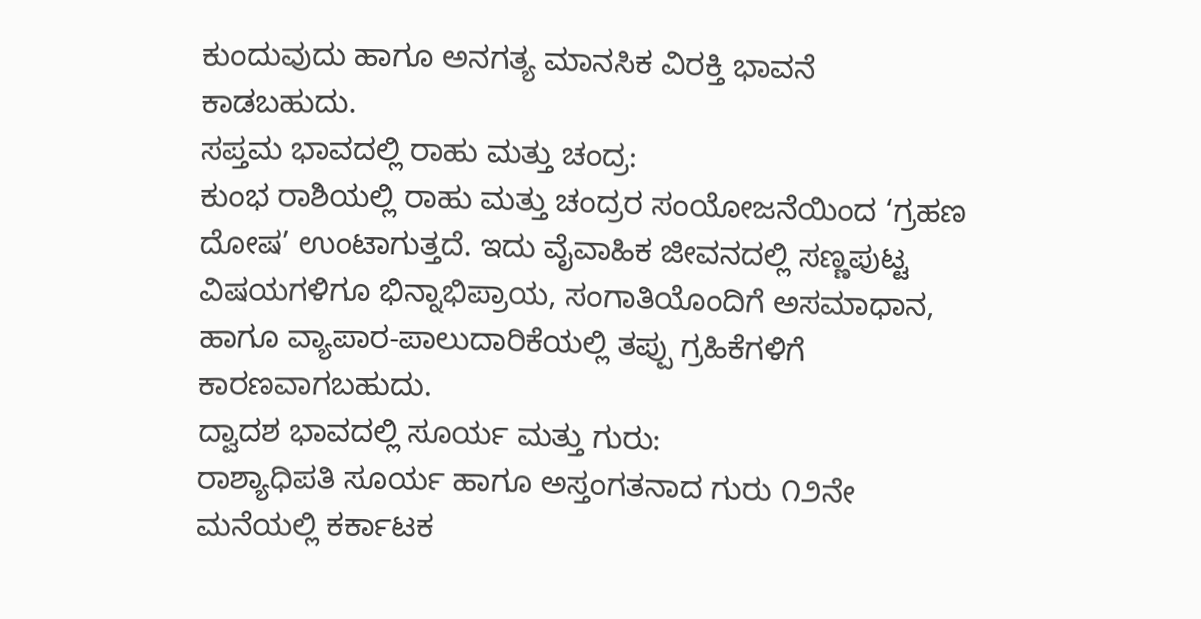ಕುಂದುವುದು ಹಾಗೂ ಅನಗತ್ಯ ಮಾನಸಿಕ ವಿರಕ್ತಿ ಭಾವನೆ ಕಾಡಬಹುದು.
ಸಪ್ತಮ ಭಾವದಲ್ಲಿ ರಾಹು ಮತ್ತು ಚಂದ್ರ:
ಕುಂಭ ರಾಶಿಯಲ್ಲಿ ರಾಹು ಮತ್ತು ಚಂದ್ರರ ಸಂಯೋಜನೆಯಿಂದ ‘ಗ್ರಹಣ ದೋಷ’ ಉಂಟಾಗುತ್ತದೆ. ಇದು ವೈವಾಹಿಕ ಜೀವನದಲ್ಲಿ ಸಣ್ಣಪುಟ್ಟ ವಿಷಯಗಳಿಗೂ ಭಿನ್ನಾಭಿಪ್ರಾಯ, ಸಂಗಾತಿಯೊಂದಿಗೆ ಅಸಮಾಧಾನ, ಹಾಗೂ ವ್ಯಾಪಾರ-ಪಾಲುದಾರಿಕೆಯಲ್ಲಿ ತಪ್ಪು ಗ್ರಹಿಕೆಗಳಿಗೆ ಕಾರಣವಾಗಬಹುದು.
ದ್ವಾದಶ ಭಾವದಲ್ಲಿ ಸೂರ್ಯ ಮತ್ತು ಗುರು:
ರಾಶ್ಯಾಧಿಪತಿ ಸೂರ್ಯ ಹಾಗೂ ಅಸ್ತಂಗತನಾದ ಗುರು ೧೨ನೇ ಮನೆಯಲ್ಲಿ ಕರ್ಕಾಟಕ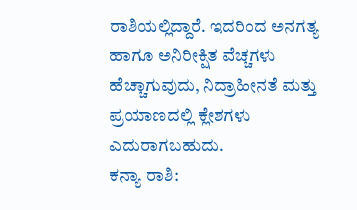ರಾಶಿಯಲ್ಲಿದ್ದಾರೆ. ಇದರಿಂದ ಅನಗತ್ಯ ಹಾಗೂ ಅನಿರೀಕ್ಷಿತ ವೆಚ್ಚಗಳು ಹೆಚ್ಚಾಗುವುದು, ನಿದ್ರಾಹೀನತೆ ಮತ್ತು ಪ್ರಯಾಣದಲ್ಲಿ ಕ್ಲೇಶಗಳು ಎದುರಾಗಬಹುದು.
ಕನ್ಯಾ ರಾಶಿ: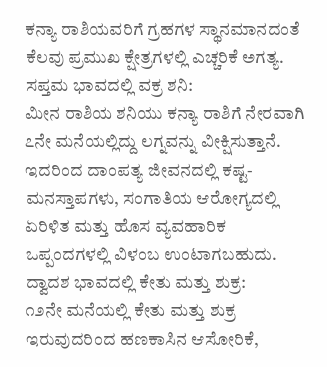ಕನ್ಯಾ ರಾಶಿಯವರಿಗೆ ಗ್ರಹಗಳ ಸ್ಥಾನಮಾನದಂತೆ ಕೆಲವು ಪ್ರಮುಖ ಕ್ಷೇತ್ರಗಳಲ್ಲಿ ಎಚ್ಚರಿಕೆ ಅಗತ್ಯ.
ಸಪ್ತಮ ಭಾವದಲ್ಲಿ ವಕ್ರ ಶನಿ:
ಮೀನ ರಾಶಿಯ ಶನಿಯು ಕನ್ಯಾ ರಾಶಿಗೆ ನೇರವಾಗಿ ೭ನೇ ಮನೆಯಲ್ಲಿದ್ದು ಲಗ್ನವನ್ನು ವೀಕ್ಷಿಸುತ್ತಾನೆ. ಇದರಿಂದ ದಾಂಪತ್ಯ ಜೀವನದಲ್ಲಿ ಕಷ್ಟ-ಮನಸ್ತಾಪಗಳು, ಸಂಗಾತಿಯ ಆರೋಗ್ಯದಲ್ಲಿ ಏರಿಳಿತ ಮತ್ತು ಹೊಸ ವ್ಯವಹಾರಿಕ ಒಪ್ಪಂದಗಳಲ್ಲಿ ವಿಳಂಬ ಉಂಟಾಗಬಹುದು.
ದ್ವಾದಶ ಭಾವದಲ್ಲಿ ಕೇತು ಮತ್ತು ಶುಕ್ರ:
೧೨ನೇ ಮನೆಯಲ್ಲಿ ಕೇತು ಮತ್ತು ಶುಕ್ರ ಇರುವುದರಿಂದ ಹಣಕಾಸಿನ ಆಸೋರಿಕೆ,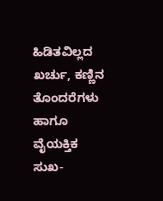ಹಿಡಿತವಿಲ್ಲದ ಖರ್ಚು, ಕಣ್ಣಿನ ತೊಂದರೆಗಳು ಹಾಗೂ ವೈಯಕ್ತಿಕ ಸುಖ-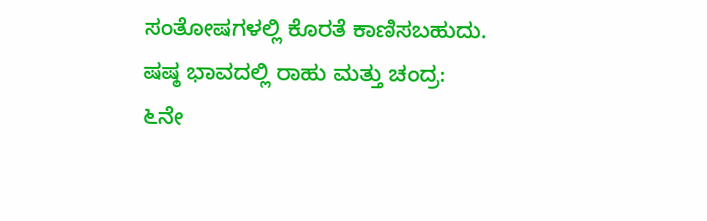ಸಂತೋಷಗಳಲ್ಲಿ ಕೊರತೆ ಕಾಣಿಸಬಹುದು.
ಷಷ್ಠ ಭಾವದಲ್ಲಿ ರಾಹು ಮತ್ತು ಚಂದ್ರ:
೬ನೇ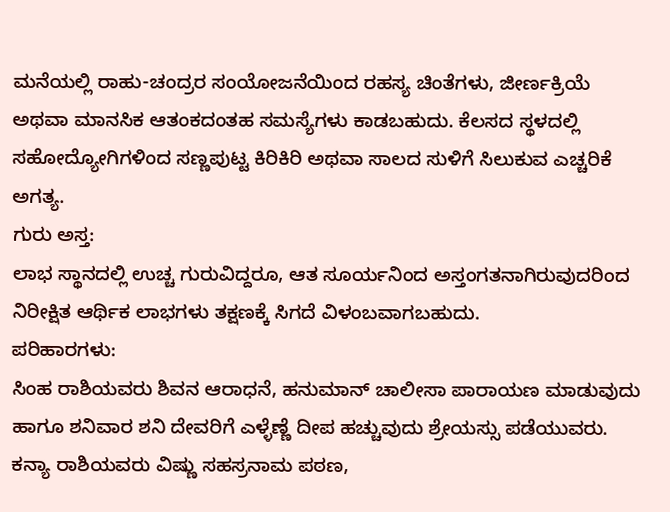ಮನೆಯಲ್ಲಿ ರಾಹು-ಚಂದ್ರರ ಸಂಯೋಜನೆಯಿಂದ ರಹಸ್ಯ ಚಿಂತೆಗಳು, ಜೀರ್ಣಕ್ರಿಯೆ ಅಥವಾ ಮಾನಸಿಕ ಆತಂಕದಂತಹ ಸಮಸ್ಯೆಗಳು ಕಾಡಬಹುದು. ಕೆಲಸದ ಸ್ಥಳದಲ್ಲಿ ಸಹೋದ್ಯೋಗಿಗಳಿಂದ ಸಣ್ಣಪುಟ್ಟ ಕಿರಿಕಿರಿ ಅಥವಾ ಸಾಲದ ಸುಳಿಗೆ ಸಿಲುಕುವ ಎಚ್ಚರಿಕೆ ಅಗತ್ಯ.
ಗುರು ಅಸ್ತ:
ಲಾಭ ಸ್ಥಾನದಲ್ಲಿ ಉಚ್ಚ ಗುರುವಿದ್ದರೂ, ಆತ ಸೂರ್ಯನಿಂದ ಅಸ್ತಂಗತನಾಗಿರುವುದರಿಂದ ನಿರೀಕ್ಷಿತ ಆರ್ಥಿಕ ಲಾಭಗಳು ತಕ್ಷಣಕ್ಕೆ ಸಿಗದೆ ವಿಳಂಬವಾಗಬಹುದು.
ಪರಿಹಾರಗಳು:
ಸಿಂಹ ರಾಶಿಯವರು ಶಿವನ ಆರಾಧನೆ, ಹನುಮಾನ್ ಚಾಲೀಸಾ ಪಾರಾಯಣ ಮಾಡುವುದು ಹಾಗೂ ಶನಿವಾರ ಶನಿ ದೇವರಿಗೆ ಎಳ್ಳೆಣ್ಣೆ ದೀಪ ಹಚ್ಚುವುದು ಶ್ರೇಯಸ್ಸು ಪಡೆಯುವರು.
ಕನ್ಯಾ ರಾಶಿಯವರು ವಿಷ್ಣು ಸಹಸ್ರನಾಮ ಪಠಣ,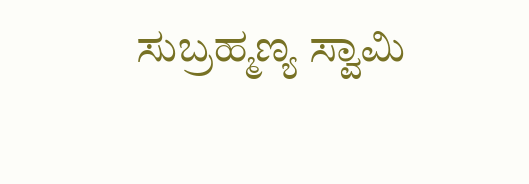ಸುಬ್ರಹ್ಮಣ್ಯ ಸ್ವಾಮಿ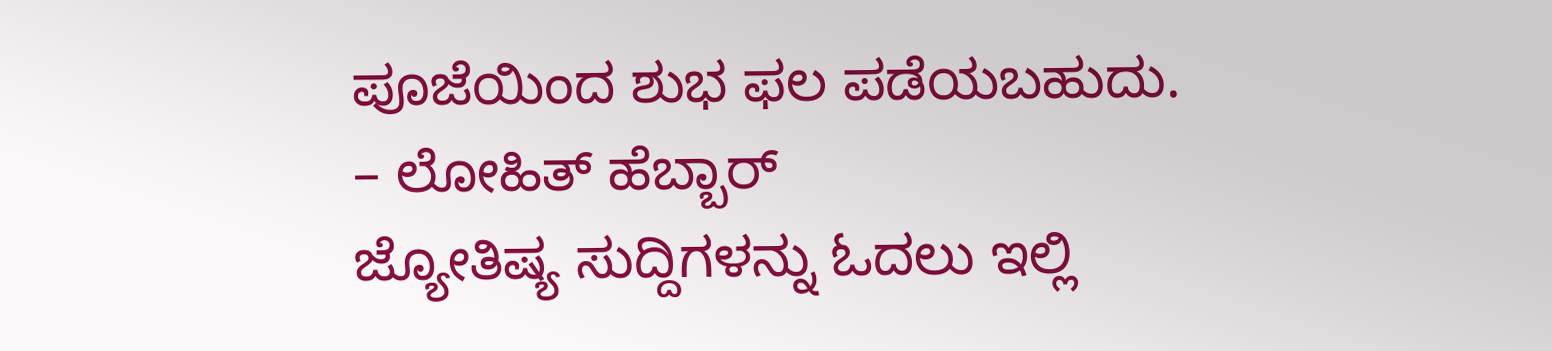ಪೂಜೆಯಿಂದ ಶುಭ ಫಲ ಪಡೆಯಬಹುದು.
– ಲೋಹಿತ್ ಹೆಬ್ಬಾರ್
ಜ್ಯೋತಿಷ್ಯ ಸುದ್ದಿಗಳನ್ನು ಓದಲು ಇಲ್ಲಿ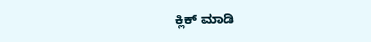ಕ್ಲಿಕ್ ಮಾಡಿ